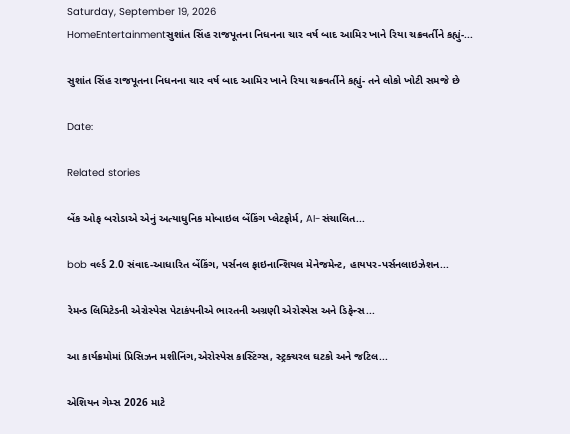Saturday, September 19, 2026
HomeEntertainmentસુશાંત સિંહ રાજપૂતના નિધનના ચાર વર્ષ બાદ આમિર ખાને રિયા ચક્રવર્તીને કહ્યું-...

સુશાંત સિંહ રાજપૂતના નિધનના ચાર વર્ષ બાદ આમિર ખાને રિયા ચક્રવર્તીને કહ્યું- તને લોકો ખોટી સમજે છે

Date:

Related stories

બેંક ઓફ બરોડાએ એનું અત્યાધુનિક મોબાઇલ બેંકિંગ પ્લેટફોર્મ, AI-સંચાલિત...

bob વર્લ્ડ 2.0 સંવાદ-આધારિત બેંકિંગ, પર્સનલ ફાઇનાન્શિયલ મેનેજમેન્ટ, હાયપર-પર્સનલાઇઝેશન...

રેમન્ડ લિમિટેડની એરોસ્પેસ પેટાકંપનીએ ભારતની અગ્રણી એરોસ્પેસ અને ડિફેન્સ...

આ કાર્યક્રમોમાં પ્રિસિઝન મશીનિંગ,એરોસ્પેસ કાસ્ટિંગ્સ, સ્ટ્રક્ચરલ ઘટકો અને જટિલ...

એશિયન ગેમ્સ 2026 માટે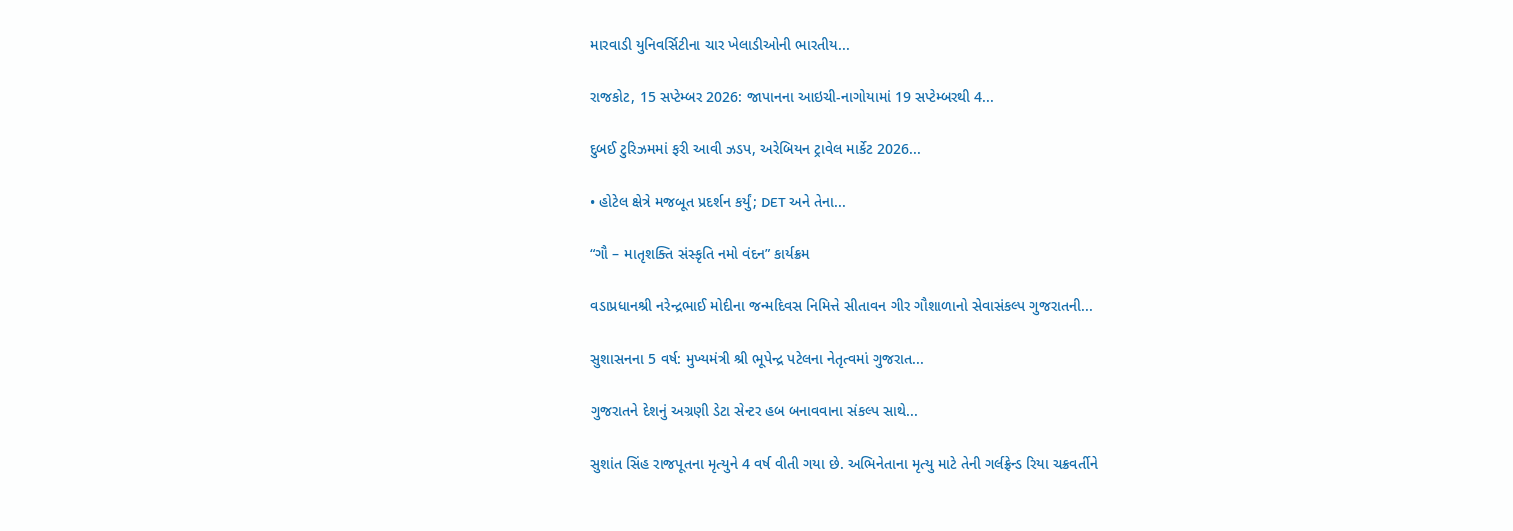મારવાડી યુનિવર્સિટીના ચાર ખેલાડીઓની ભારતીય...

રાજકોટ, 15 સપ્ટેમ્બર 2026: જાપાનના આઇચી-નાગોયામાં 19 સપ્ટેમ્બરથી 4...

દુબઈ ટુરિઝમમાં ફરી આવી ઝડપ, અરેબિયન ટ્રાવેલ માર્કેટ 2026...

• હોટેલ ક્ષેત્રે મજબૂત પ્રદર્શન કર્યું; DET અને તેના...

“ગૌ – માતૃશક્તિ સંસ્કૃતિ નમો વંદન” કાર્યક્રમ

વડાપ્રધાનશ્રી નરેન્દ્રભાઈ મોદીના જન્મદિવસ નિમિત્તે સીતાવન ગીર ગૌશાળાનો સેવાસંકલ્પ ગુજરાતની...

સુશાસનના 5 વર્ષ: મુખ્યમંત્રી શ્રી ભૂપેન્દ્ર પટેલના નેતૃત્વમાં ગુજરાત...

ગુજરાતને દેશનું અગ્રણી ડેટા સેન્ટર હબ બનાવવાના સંકલ્પ સાથે...

સુશાંત સિંહ રાજપૂતના મૃત્યુને 4 વર્ષ વીતી ગયા છે. અભિનેતાના મૃત્યુ માટે તેની ગર્લફ્રેન્ડ રિયા ચક્રવર્તીને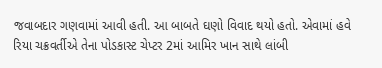જવાબદાર ગણવામાં આવી હતી. આ બાબતે ઘણો વિવાદ થયો હતો. એવામાં હવે રિયા ચક્રવર્તીએ તેના પોડકાસ્ટ ચેપ્ટર 2માં આમિર ખાન સાથે લાંબી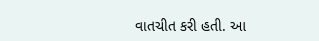વાતચીત કરી હતી. આ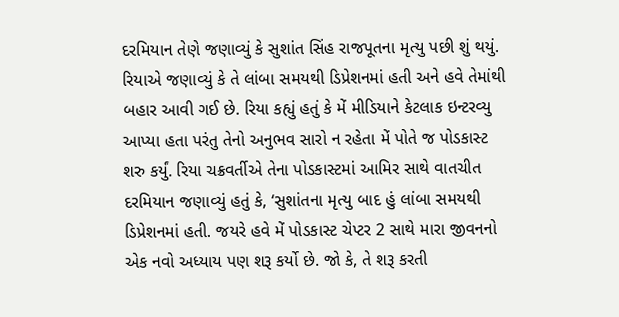દરમિયાન તેણે જણાવ્યું કે સુશાંત સિંહ રાજપૂતના મૃત્યુ પછી શું થયું. રિયાએ જણાવ્યું કે તે લાંબા સમયથી ડિપ્રેશનમાં હતી અને હવે તેમાંથી બહાર આવી ગઈ છે. રિયા કહ્યું હતું કે મેં મીડિયાને કેટલાક ઇન્ટરવ્યુ આપ્યા હતા પરંતુ તેનો અનુભવ સારો ન રહેતા મેં પોતે જ પોડકાસ્ટ શરુ કર્યું. રિયા ચક્રવર્તીએ તેના પોડકાસ્ટમાં આમિર સાથે વાતચીત દરમિયાન જણાવ્યું હતું કે, ‘સુશાંતના મૃત્યુ બાદ હું લાંબા સમયથી ડિપ્રેશનમાં હતી. જયરે હવે મેં પોડકાસ્ટ ચેપ્ટર 2 સાથે મારા જીવનનો એક નવો અધ્યાય પણ શરૂ કર્યો છે. જો કે, તે શરૂ કરતી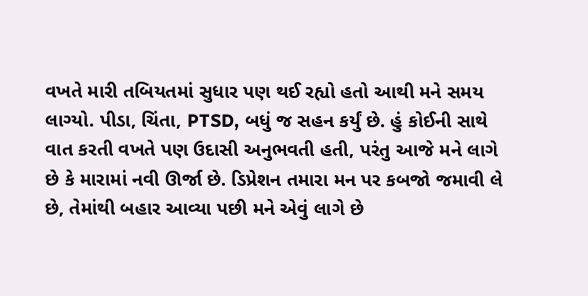વખતે મારી તબિયતમાં સુધાર પણ થઈ રહ્યો હતો આથી મને સમય લાગ્યો. પીડા, ચિંતા, PTSD, બધું જ સહન કર્યું છે. હું કોઈની સાથે વાત કરતી વખતે પણ ઉદાસી અનુભવતી હતી, પરંતુ આજે મને લાગે છે કે મારામાં નવી ઊર્જા છે. ડિપ્રેશન તમારા મન પર કબજો જમાવી લે છે, તેમાંથી બહાર આવ્યા પછી મને એવું લાગે છે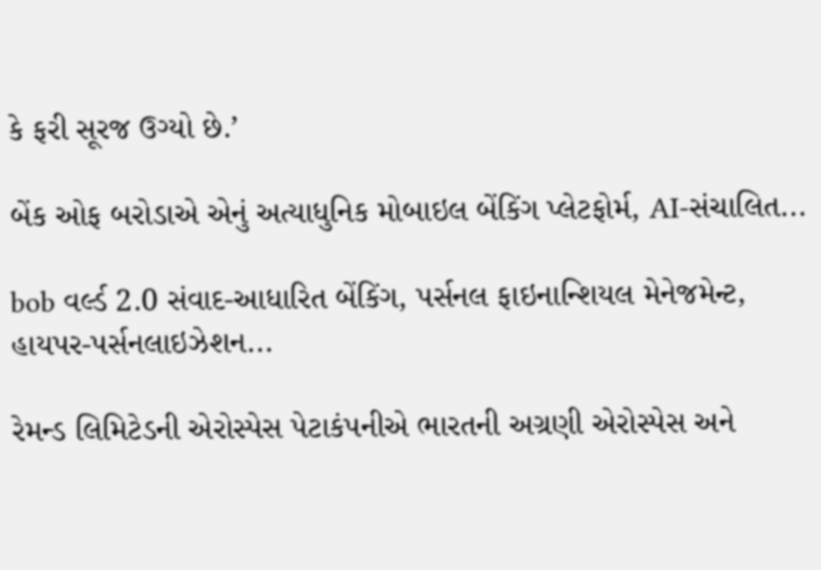કે ફરી સૂરજ ઉગ્યો છે.’

બેંક ઓફ બરોડાએ એનું અત્યાધુનિક મોબાઇલ બેંકિંગ પ્લેટફોર્મ, AI-સંચાલિત...

bob વર્લ્ડ 2.0 સંવાદ-આધારિત બેંકિંગ, પર્સનલ ફાઇનાન્શિયલ મેનેજમેન્ટ, હાયપર-પર્સનલાઇઝેશન...

રેમન્ડ લિમિટેડની એરોસ્પેસ પેટાકંપનીએ ભારતની અગ્રણી એરોસ્પેસ અને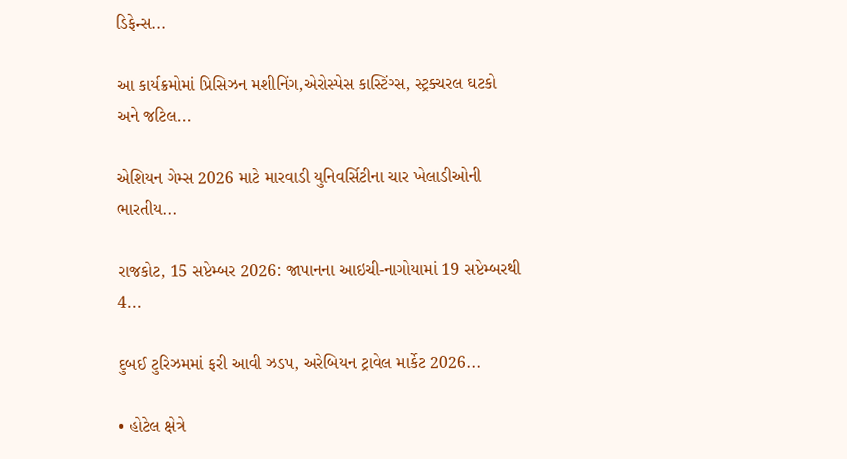ડિફેન્સ...

આ કાર્યક્રમોમાં પ્રિસિઝન મશીનિંગ,એરોસ્પેસ કાસ્ટિંગ્સ, સ્ટ્રક્ચરલ ઘટકો અને જટિલ...

એશિયન ગેમ્સ 2026 માટે મારવાડી યુનિવર્સિટીના ચાર ખેલાડીઓની ભારતીય...

રાજકોટ, 15 સપ્ટેમ્બર 2026: જાપાનના આઇચી-નાગોયામાં 19 સપ્ટેમ્બરથી 4...

દુબઈ ટુરિઝમમાં ફરી આવી ઝડપ, અરેબિયન ટ્રાવેલ માર્કેટ 2026...

• હોટેલ ક્ષેત્રે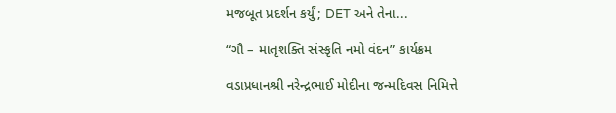મજબૂત પ્રદર્શન કર્યું; DET અને તેના...

“ગૌ – માતૃશક્તિ સંસ્કૃતિ નમો વંદન” કાર્યક્રમ

વડાપ્રધાનશ્રી નરેન્દ્રભાઈ મોદીના જન્મદિવસ નિમિત્તે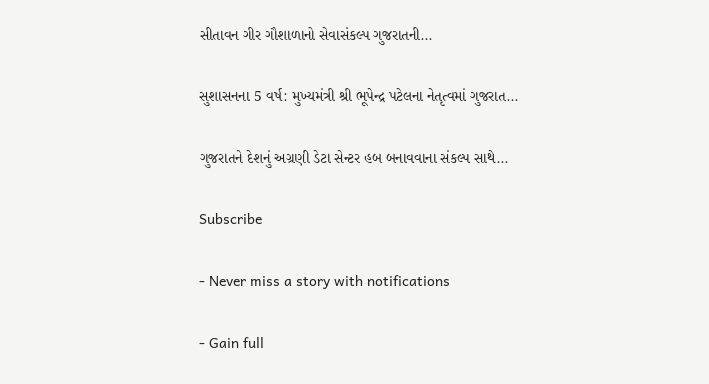સીતાવન ગીર ગૌશાળાનો સેવાસંકલ્પ ગુજરાતની...

સુશાસનના 5 વર્ષ: મુખ્યમંત્રી શ્રી ભૂપેન્દ્ર પટેલના નેતૃત્વમાં ગુજરાત...

ગુજરાતને દેશનું અગ્રણી ડેટા સેન્ટર હબ બનાવવાના સંકલ્પ સાથે...

Subscribe

- Never miss a story with notifications

- Gain full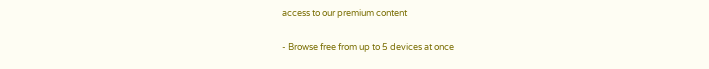access to our premium content

- Browse free from up to 5 devices at once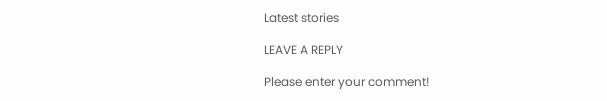Latest stories

LEAVE A REPLY

Please enter your comment!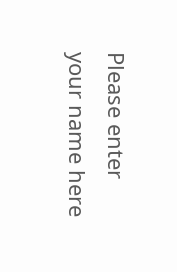Please enter your name here